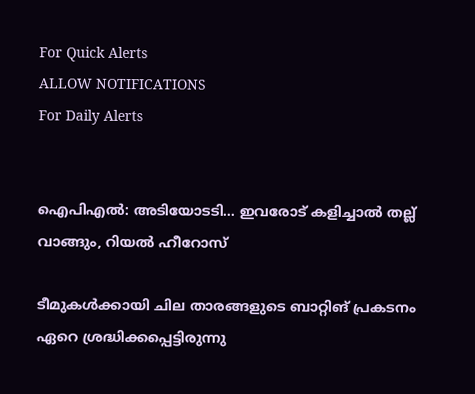For Quick Alerts
ALLOW NOTIFICATIONS
For Daily Alerts


ഐപിഎല്‍: അടിയോടടി... ഇവരോട് കളിച്ചാല്‍ തല്ല് വാങ്ങും, റിയല്‍ ഹീറോസ്

ടീമുകള്‍ക്കായി ചില താരങ്ങളുടെ ബാറ്റിങ് പ്രകടനം ഏറെ ശ്രദ്ധിക്കപ്പെട്ടിരുന്നു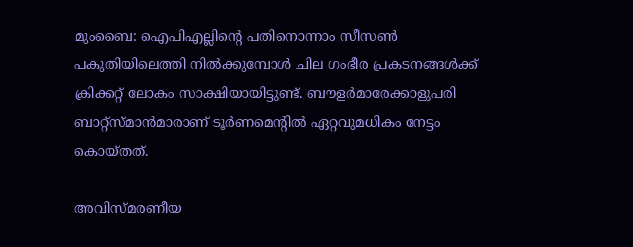മുംബൈ: ഐപിഎല്ലിന്റെ പതിനൊന്നാം സീസണ്‍ പകുതിയിലെത്തി നില്‍ക്കുമ്പോള്‍ ചില ഗംഭീര പ്രകടനങ്ങള്‍ക്ക് ക്രിക്കറ്റ് ലോകം സാക്ഷിയായിട്ടുണ്ട്. ബൗളര്‍മാരേക്കാളുപരി ബാറ്റ്‌സ്മാന്‍മാരാണ് ടൂര്‍ണമെന്റില്‍ ഏറ്റവുമധികം നേട്ടം കൊയ്തത്.

അവിസ്മരണീയ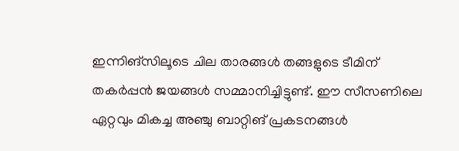ഇന്നിങ്‌സിലൂടെ ചില താരങ്ങള്‍ തങ്ങളുടെ ടീമിന് തകര്‍പ്പന്‍ ജയങ്ങള്‍ സമ്മാനിച്ചിട്ടുണ്ട്. ഈ സീസണിലെ ഏറ്റവും മികച്ച അഞ്ചു ബാറ്റിങ് പ്രകടനങ്ങള്‍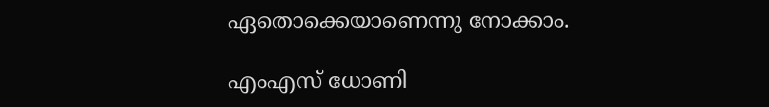ഏതൊക്കെയാണെന്നു നോക്കാം.

എംഎസ് ധോണി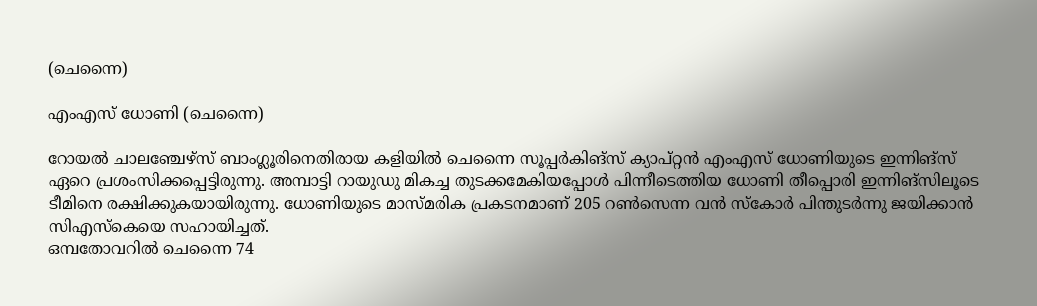(ചെന്നൈ)

എംഎസ് ധോണി (ചെന്നൈ)

റോയല്‍ ചാലഞ്ചേഴ്‌സ് ബാംഗ്ലൂരിനെതിരായ കളിയില്‍ ചെന്നൈ സൂപ്പര്‍കിങ്‌സ് ക്യാപ്റ്റന്‍ എംഎസ് ധോണിയുടെ ഇന്നിങ്‌സ് ഏറെ പ്രശംസിക്കപ്പെട്ടിരുന്നു. അമ്പാട്ടി റായുഡു മികച്ച തുടക്കമേകിയപ്പോള്‍ പിന്നീടെത്തിയ ധോണി തീപ്പൊരി ഇന്നിങ്‌സിലൂടെ ടീമിനെ രക്ഷിക്കുകയായിരുന്നു. ധോണിയുടെ മാസ്മരിക പ്രകടനമാണ് 205 റണ്‍സെന്ന വന്‍ സ്‌കോര്‍ പിന്തുടര്‍ന്നു ജയിക്കാന്‍ സിഎസ്‌കെയെ സഹായിച്ചത്.
ഒമ്പതോവറില്‍ ചെന്നൈ 74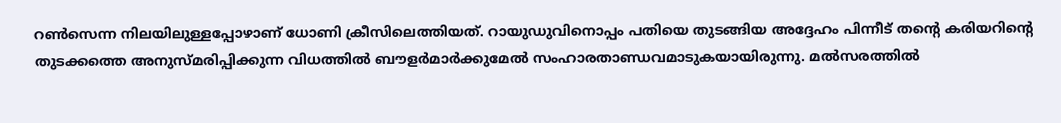റണ്‍സെന്ന നിലയിലുള്ളപ്പോഴാണ് ധോണി ക്രീസിലെത്തിയത്. റായുഡുവിനൊപ്പം പതിയെ തുടങ്ങിയ അദ്ദേഹം പിന്നീട് തന്റെ കരിയറിന്റെ തുടക്കത്തെ അനുസ്മരിപ്പിക്കുന്ന വിധത്തില്‍ ബൗളര്‍മാര്‍ക്കുമേല്‍ സംഹാരതാണ്ഡവമാടുകയായിരുന്നു. മല്‍സരത്തില്‍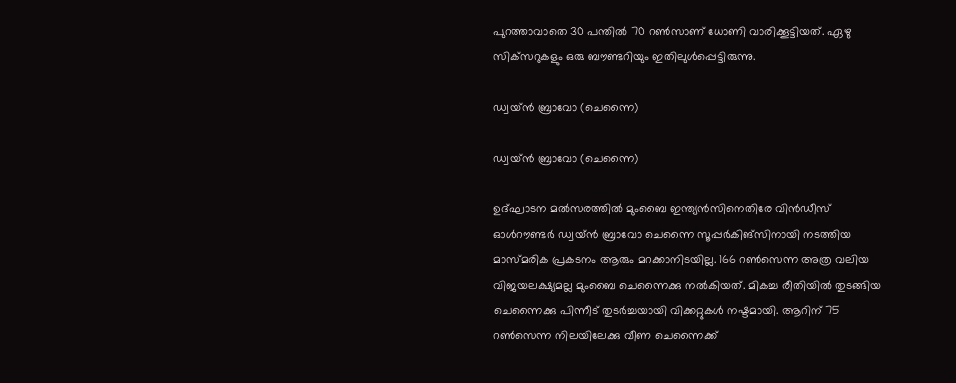പുറത്താവാതെ 30 പന്തില്‍ 70 റണ്‍സാണ് ധോണി വാരിക്കൂട്ടിയത്. ഏഴു സിക്‌സറുകളും ഒരു ബൗണ്ടറിയും ഇതിലുള്‍പ്പെട്ടിരുന്നു.

ഡ്വയ്ന്‍ ബ്രാവോ (ചെന്നൈ)

ഡ്വയ്ന്‍ ബ്രാവോ (ചെന്നൈ)

ഉദ്ഘാടന മല്‍സരത്തില്‍ മുംബൈ ഇന്ത്യന്‍സിനെതിരേ വിന്‍ഡീസ് ഓള്‍റൗണ്ടര്‍ ഡ്വയ്ന്‍ ബ്രാവോ ചെന്നൈ സൂപ്പര്‍കിങ്‌സിനായി നടത്തിയ മാസ്മരിക പ്രകടനം ആരും മറക്കാനിടയില്ല. 166 റണ്‍സെന്ന അത്ര വലിയ വിജയലക്ഷ്യമല്ല മുംബൈ ചെന്നൈക്കു നല്‍കിയത്. മികച്ച രീതിയില്‍ തുടങ്ങിയ ചെന്നൈക്കു പിന്നീട് തുടര്‍ച്ചയായി വിക്കറ്റുകള്‍ നഷ്ടമായി. ആറിന് 75 റണ്‍സെന്ന നിലയിലേക്കു വീണ ചെന്നൈക്ക്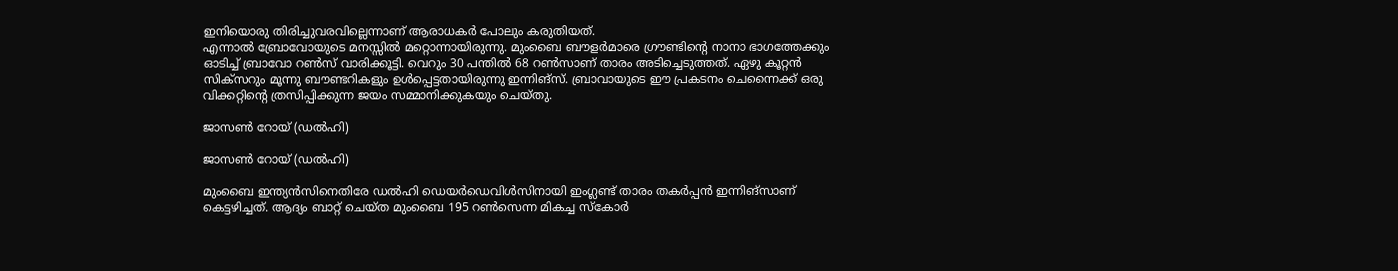ഇനിയൊരു തിരിച്ചുവരവില്ലെന്നാണ് ആരാധകര്‍ പോലും കരുതിയത്.
എന്നാല്‍ ബ്രോവോയുടെ മനസ്സില്‍ മറ്റൊന്നായിരുന്നു. മുംബൈ ബൗളര്‍മാരെ ഗ്രൗണ്ടിന്റെ നാനാ ഭാഗത്തേക്കും ഓടിച്ച് ബ്രാവോ റണ്‍സ് വാരിക്കൂട്ടി. വെറും 30 പന്തില്‍ 68 റണ്‍സാണ് താരം അടിച്ചെടുത്തത്. ഏഴു കൂറ്റന്‍ സിക്‌സറും മൂന്നു ബൗണ്ടറികളും ഉള്‍പ്പെട്ടതായിരുന്നു ഇന്നിങ്‌സ്. ബ്രാവായുടെ ഈ പ്രകടനം ചെന്നൈക്ക് ഒരു വിക്കറ്റിന്റെ ത്രസിപ്പിക്കുന്ന ജയം സമ്മാനിക്കുകയും ചെയ്തു.

ജാസണ്‍ റോയ് (ഡല്‍ഹി)

ജാസണ്‍ റോയ് (ഡല്‍ഹി)

മുംബൈ ഇന്ത്യന്‍സിനെതിരേ ഡല്‍ഹി ഡെയര്‍ഡെവിള്‍സിനായി ഇംഗ്ലണ്ട് താരം തകര്‍പ്പന്‍ ഇന്നിങ്‌സാണ് കെട്ടഴിച്ചത്. ആദ്യം ബാറ്റ് ചെയ്ത മുംബൈ 195 റണ്‍സെന്ന മികച്ച സ്‌കോര്‍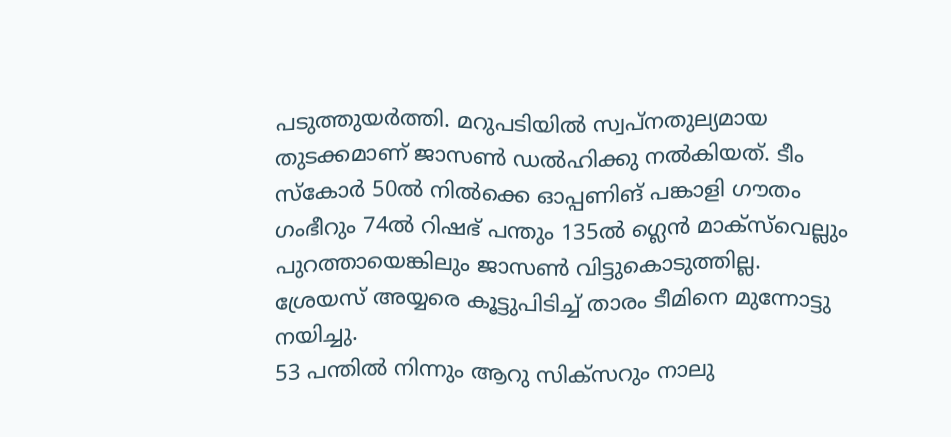പടുത്തുയര്‍ത്തി. മറുപടിയില്‍ സ്വപ്‌നതുല്യമായ തുടക്കമാണ് ജാസണ്‍ ഡല്‍ഹിക്കു നല്‍കിയത്. ടീം സ്‌കോര്‍ 50ല്‍ നില്‍ക്കെ ഓപ്പണിങ് പങ്കാളി ഗൗതം ഗംഭീറും 74ല്‍ റിഷഭ് പന്തും 135ല്‍ ഗ്ലെന്‍ മാക്‌സ്‌വെല്ലും പുറത്തായെങ്കിലും ജാസണ്‍ വിട്ടുകൊടുത്തില്ല. ശ്രേയസ് അയ്യരെ കൂട്ടുപിടിച്ച് താരം ടീമിനെ മുന്നോട്ടു നയിച്ചു.
53 പന്തില്‍ നിന്നും ആറു സിക്‌സറും നാലു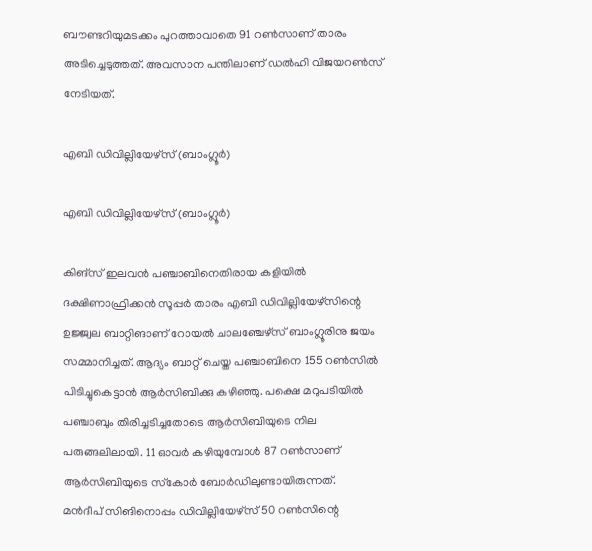ബൗണ്ടറിയുമടക്കം പുറത്താവാതെ 91 റണ്‍സാണ് താരം അടിച്ചെടുത്തത്. അവസാന പന്തിലാണ് ഡല്‍ഹി വിജയറണ്‍സ് നേടിയത്.

എബി ഡിവില്ലിയേഴ്‌സ് (ബാംഗ്ലൂര്‍)

എബി ഡിവില്ലിയേഴ്‌സ് (ബാംഗ്ലൂര്‍)

കിങ്‌സ് ഇലവന്‍ പഞ്ചാബിനെതിരായ കളിയില്‍ ദക്ഷിണാഫ്രിക്കന്‍ സൂപ്പര്‍ താരം എബി ഡിവില്ലിയേഴ്‌സിന്റെ ഉജ്ജ്വല ബാറ്റിങാണ് റോയല്‍ ചാലഞ്ചേഴ്‌സ് ബാംഗ്ലൂരിനു ജയം സമ്മാനിച്ചത്. ആദ്യം ബാറ്റ് ചെയ്ത പഞ്ചാബിനെ 155 റണ്‍സില്‍ പിടിച്ചുകെട്ടാന്‍ ആര്‍സിബിക്കു കഴിഞ്ഞു. പക്ഷെ മറുപടിയില്‍ പഞ്ചാബും തിരിച്ചടിച്ചതോടെ ആര്‍സിബിയുടെ നില പരുങ്ങലിലായി. 11 ഓവര്‍ കഴിയുമ്പോള്‍ 87 റണ്‍സാണ് ആര്‍സിബിയുടെ സ്‌കോര്‍ ബോര്‍ഡിലുണ്ടായിരുന്നത്.
മന്‍ദീപ് സിങിനൊപ്പം ഡിവില്ലിയേഴ്‌സ് 50 റണ്‍സിന്റെ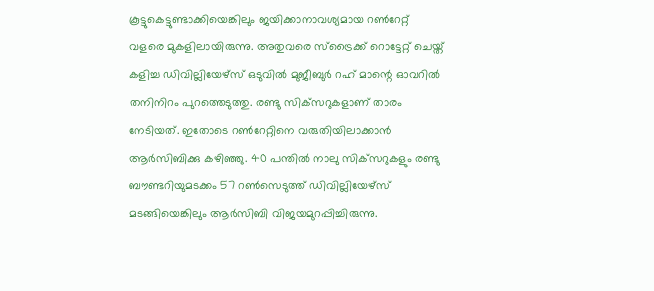കൂട്ടുകെട്ടുണ്ടാക്കിയെങ്കിലും ജയിക്കാനാവശ്യമായ റണ്‍റേറ്റ് വളരെ മുകളിലായിരുന്നു. അതുവരെ സ്‌ട്രൈക്ക് റൊട്ടേറ്റ് ചെയ്ത് കളിച്ച ഡിവില്ലിയേഴ്‌സ് ഒടുവില്‍ മുജീബുര്‍ റഹ് മാന്റെ ഓവറില്‍ തനിനിറം പുറത്തെടുത്തു. രണ്ടു സിക്‌സറുകളാണ് താരം നേടിയത്. ഇതോടെ റണ്‍റേറ്റിനെ വരുതിയിലാക്കാന്‍ ആര്‍സിബിക്കു കഴിഞ്ഞു. 40 പന്തില്‍ നാലു സിക്‌സറുകളും രണ്ടു ബൗണ്ടറിയുമടക്കം 57 റണ്‍സെടുത്ത് ഡിവില്ലിയേഴ്‌സ് മടങ്ങിയെങ്കിലും ആര്‍സിബി വിജയമുറപ്പിച്ചിരുന്നു.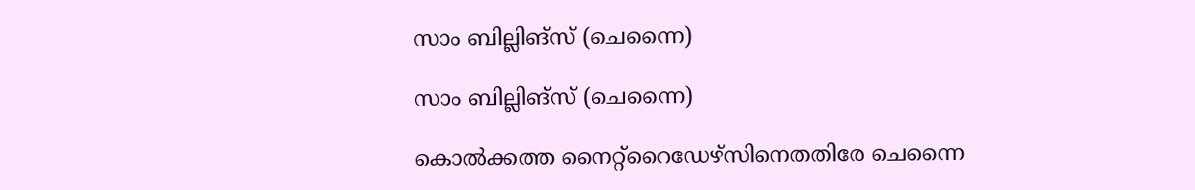സാം ബില്ലിങ്‌സ് (ചെന്നൈ)

സാം ബില്ലിങ്‌സ് (ചെന്നൈ)

കൊല്‍ക്കത്ത നൈറ്റ്‌റൈഡേഴ്‌സിനെതതിരേ ചെന്നൈ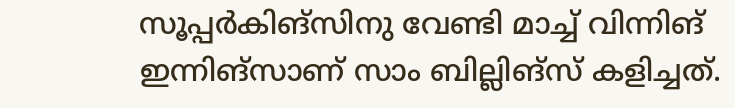സൂപ്പര്‍കിങ്‌സിനു വേണ്ടി മാച്ച് വിന്നിങ് ഇന്നിങ്‌സാണ് സാം ബില്ലിങ്‌സ് കളിച്ചത്.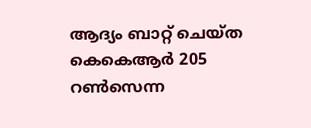ആദ്യം ബാറ്റ് ചെയ്ത കെകെആര്‍ 205 റണ്‍സെന്ന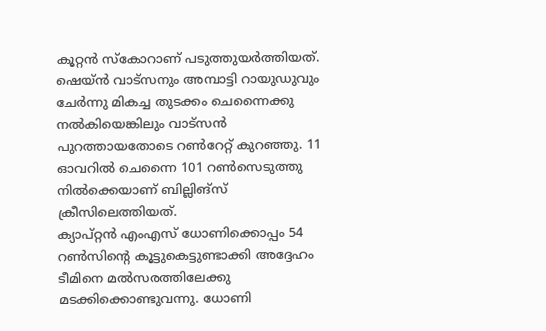കൂറ്റന്‍ സ്‌കോറാണ് പടുത്തുയര്‍ത്തിയത്. ഷെയ്ന്‍ വാട്‌സനും അമ്പാട്ടി റായുഡുവും ചേര്‍ന്നു മികച്ച തുടക്കം ചെന്നൈക്കു നല്‍കിയെങ്കിലും വാട്‌സന്‍ പുറത്തായതോടെ റണ്‍റേറ്റ് കുറഞ്ഞു. 11 ഓവറില്‍ ചെന്നൈ 101 റണ്‍സെടുത്തു നില്‍ക്കെയാണ് ബില്ലിങ്‌സ് ക്രീസിലെത്തിയത്.
ക്യാപ്റ്റന്‍ എംഎസ് ധോണിക്കൊപ്പം 54 റണ്‍സിന്റെ കൂട്ടുകെട്ടുണ്ടാക്കി അദ്ദേഹം ടീമിനെ മല്‍സരത്തിലേക്കു മടക്കിക്കൊണ്ടുവന്നു. ധോണി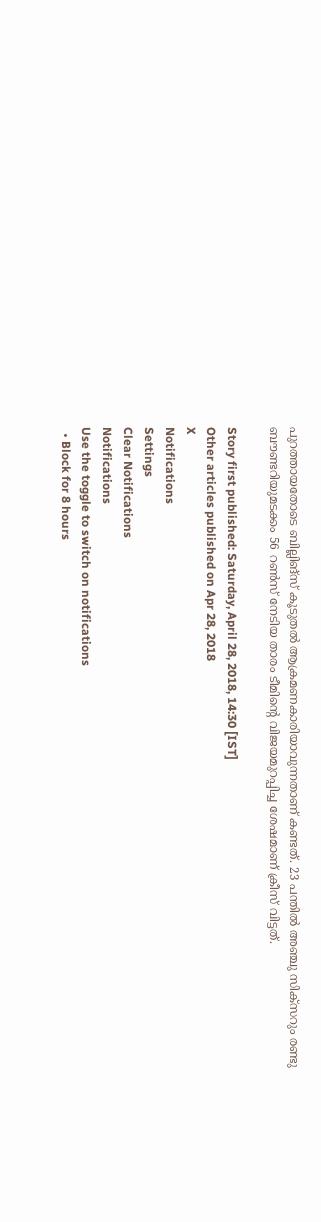പുറത്തായതോടെ ബില്ലിങ്‌സ് കൂടുതല്‍ ആക്രമണകാരിയാവുന്നതാണ് കണ്ടത്. 23 പന്തില്‍ അഞ്ചു സിക്‌സറും രണ്ടു ബൗണ്ടറിയുമടക്കം 56 റണ്‍സ് നേടിയ താരം ടീമിന്റെ വിജയമുറപ്പിച്ച ശേഷമാണ് ക്രീസ് വിട്ടത്.

Story first published: Saturday, April 28, 2018, 14:30 [IST]
Other articles published on Apr 28, 2018
X
Notifications
Settings
Clear Notifications
Notifications
Use the toggle to switch on notifications
  • Block for 8 hours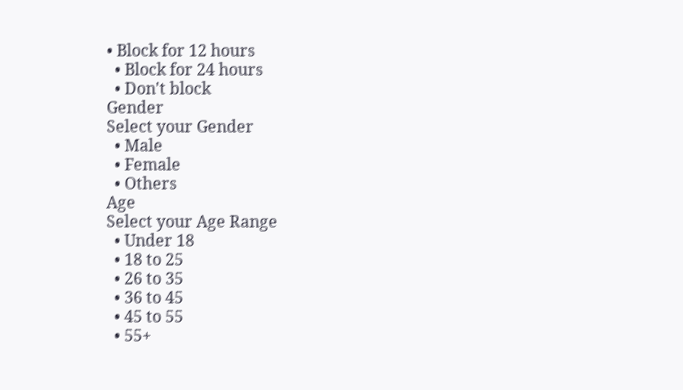• Block for 12 hours
  • Block for 24 hours
  • Don't block
Gender
Select your Gender
  • Male
  • Female
  • Others
Age
Select your Age Range
  • Under 18
  • 18 to 25
  • 26 to 35
  • 36 to 45
  • 45 to 55
  • 55+